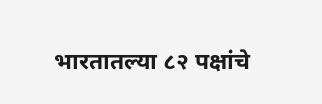भारतातल्या ८२ पक्षांचे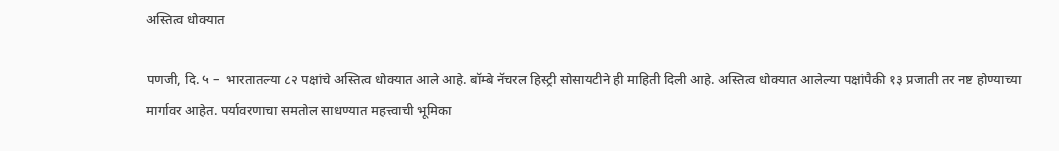अस्तित्व धोक्यात

पणजी, दि. ५ –  भारतातल्या ८२ पक्षांचे अस्तित्व धोक्यात आले आहे. बॉम्बे नॅचरल हिस्ट्री सोसायटीने ही माहिती दिली आहे. अस्तित्व धोक्यात आलेल्या पक्षांपैकी १३ प्रजाती तर नष्ट होण्याच्या मार्गावर आहेत. पर्यावरणाचा समतोल साधण्यात महत्त्वाची भूमिका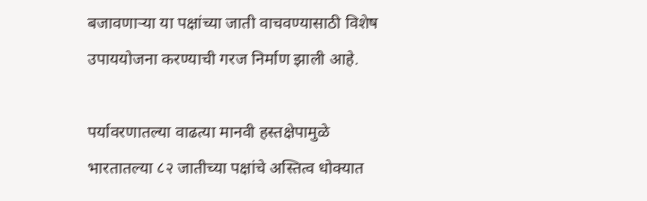बजावणार्‍या या पक्षांच्या जाती वाचवण्यासाठी विशेष उपाययोजना करण्याची गरज निर्माण झाली आहे.

पर्यावरणातल्या वाढत्या मानवी हस्तक्षेपामुळे भारतातल्या ८२ जातीच्या पक्षांचे अस्तित्व धोक्यात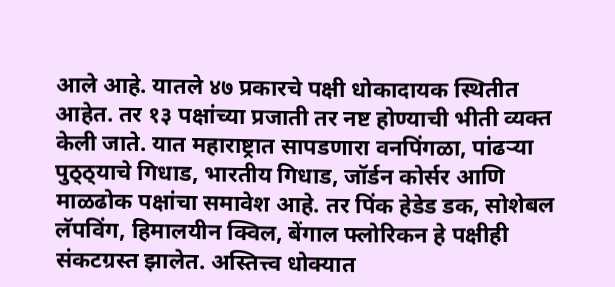आले आहे. यातले ४७ प्रकारचे पक्षी धोकादायक स्थितीत आहेत. तर १३ पक्षांच्या प्रजाती तर नष्ट होण्याची भीती व्यक्त केली जाते. यात महाराष्ट्रात सापडणारा वनपिंगळा, पांढर्‍या पुठ्ठ्याचे गिधाड, भारतीय गिधाड, जॉर्डन कोर्सर आणि माळढोक पक्षांचा समावेश आहे. तर पिंक हेडेड डक, सोशेबल लॅपविंग, हिमालयीन क्विल, बेंगाल फ्लोरिकन हे पक्षीही संकटग्रस्त झालेत. अस्तित्त्व धोक्यात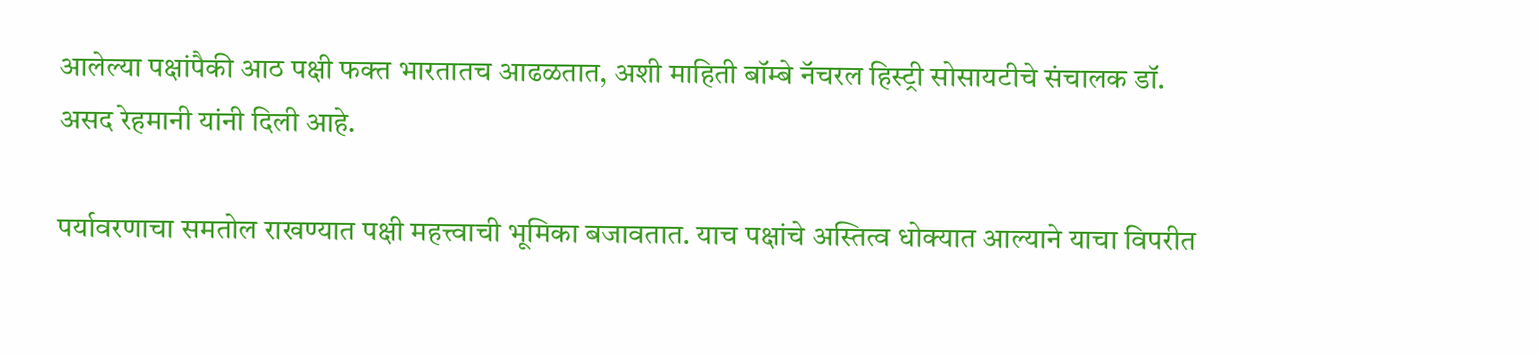आलेल्या पक्षांपैकी आठ पक्षी फक्त भारतातच आढळतात, अशी माहिती बॉम्बे नॅचरल हिस्ट्री सोसायटीचे संचालक डॉ. असद रेहमानी यांनी दिली आहे.

पर्यावरणाचा समतोल राखण्यात पक्षी महत्त्वाची भूमिका बजावतात. याच पक्षांचे अस्तित्व धोक्यात आल्याने याचा विपरीत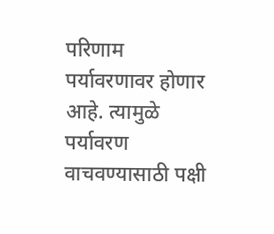परिणाम पर्यावरणावर होणार आहे. त्यामुळे पर्यावरण वाचवण्यासाठी पक्षी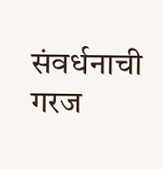संवर्धनाची गरज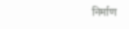निर्माण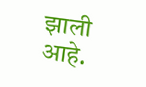झाली आहे.